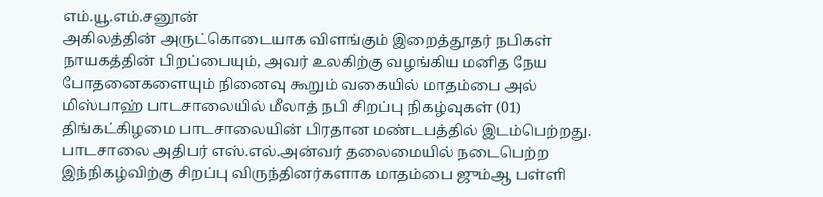எம்.யூ.எம்.சனூன்
அகிலத்தின் அருட்கொடையாக விளங்கும் இறைத்தூதர் நபிகள் நாயகத்தின் பிறப்பையும், அவர் உலகிற்கு வழங்கிய மனித நேய போதனைகளையும் நினைவு கூறும் வகையில் மாதம்பை அல் மிஸ்பாஹ் பாடசாலையில் மீலாத் நபி சிறப்பு நிகழ்வுகள் (01) திங்கட்கிழமை பாடசாலையின் பிரதான மண்டபத்தில் இடம்பெற்றது.
பாடசாலை அதிபர் எஸ்.எல்.அன்வர் தலைமையில் நடைபெற்ற இந்நிகழ்விற்கு சிறப்பு விருந்தினர்களாக மாதம்பை ஜும்ஆ பள்ளி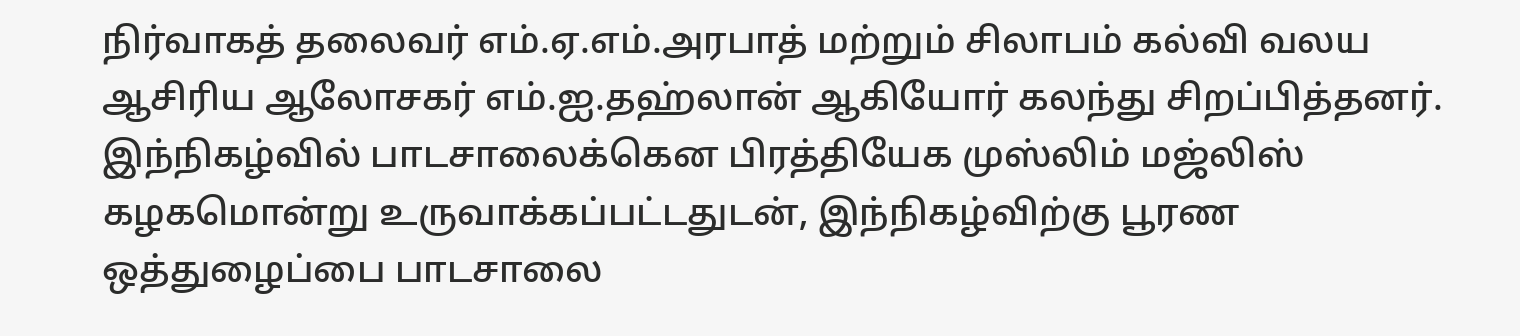நிர்வாகத் தலைவர் எம்.ஏ.எம்.அரபாத் மற்றும் சிலாபம் கல்வி வலய ஆசிரிய ஆலோசகர் எம்.ஐ.தஹ்லான் ஆகியோர் கலந்து சிறப்பித்தனர்.
இந்நிகழ்வில் பாடசாலைக்கென பிரத்தியேக முஸ்லிம் மஜ்லிஸ் கழகமொன்று உருவாக்கப்பட்டதுடன், இந்நிகழ்விற்கு பூரண ஒத்துழைப்பை பாடசாலை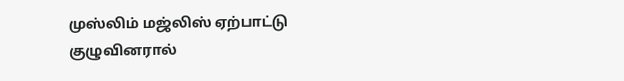முஸ்லிம் மஜ்லிஸ் ஏற்பாட்டு குழுவினரால்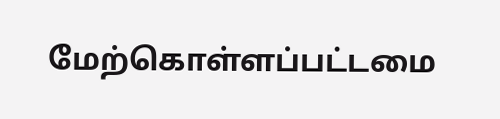மேற்கொள்ளப்பட்டமை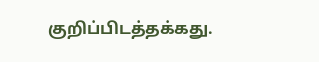குறிப்பிடத்தக்கது.